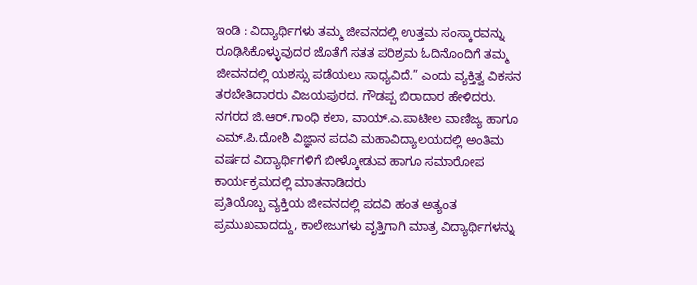ಇಂಡಿ : ವಿದ್ಯಾರ್ಥಿಗಳು ತಮ್ಮ ಜೀವನದಲ್ಲಿ ಉತ್ತಮ ಸಂಸ್ಕಾರವನ್ನು ರೂಢಿಸಿಕೊಳ್ಳುವುದರ ಜೊತೆಗೆ ಸತತ ಪರಿಶ್ರಮ ಓದಿನೊಂದಿಗೆ ತಮ್ಮ ಜೀವನದಲ್ಲಿ ಯಶಸ್ಸು ಪಡೆಯಲು ಸಾಧ್ಯವಿದೆ.” ಎಂದು ವ್ಯಕ್ತಿತ್ವ ವಿಕಸನ ತರಬೇತಿದಾರರು ವಿಜಯಪುರದ. ಗೌಡಪ್ಪ ಬಿರಾದಾರ ಹೇಳಿದರು.
ನಗರದ ಜಿ.ಆರ್.ಗಾಂಧಿ ಕಲಾ, ವಾಯ್.ಎ.ಪಾಟೀಲ ವಾಣಿಜ್ಯ ಹಾಗೂ ಎಮ್.ಪಿ.ದೋಶಿ ವಿಜ್ಞಾನ ಪದವಿ ಮಹಾವಿದ್ಯಾಲಯದಲ್ಲಿ ಅಂತಿಮ ವರ್ಷದ ವಿದ್ಯಾರ್ಥಿಗಳಿಗೆ ಬೀಳ್ಕೋಡುವ ಹಾಗೂ ಸಮಾರೋಪ ಕಾರ್ಯಕ್ರಮದಲ್ಲಿ ಮಾತನಾಡಿದರು
ಪ್ರತಿಯೊಬ್ಬ ವ್ಯಕ್ತಿಯ ಜೀವನದಲ್ಲಿ ಪದವಿ ಹಂತ ಅತ್ಯಂತ ಪ್ರಮುಖವಾದದ್ದು, ಕಾಲೇಜುಗಳು ವೃತ್ತಿಗಾಗಿ ಮಾತ್ರ ವಿದ್ಯಾರ್ಥಿಗಳನ್ನು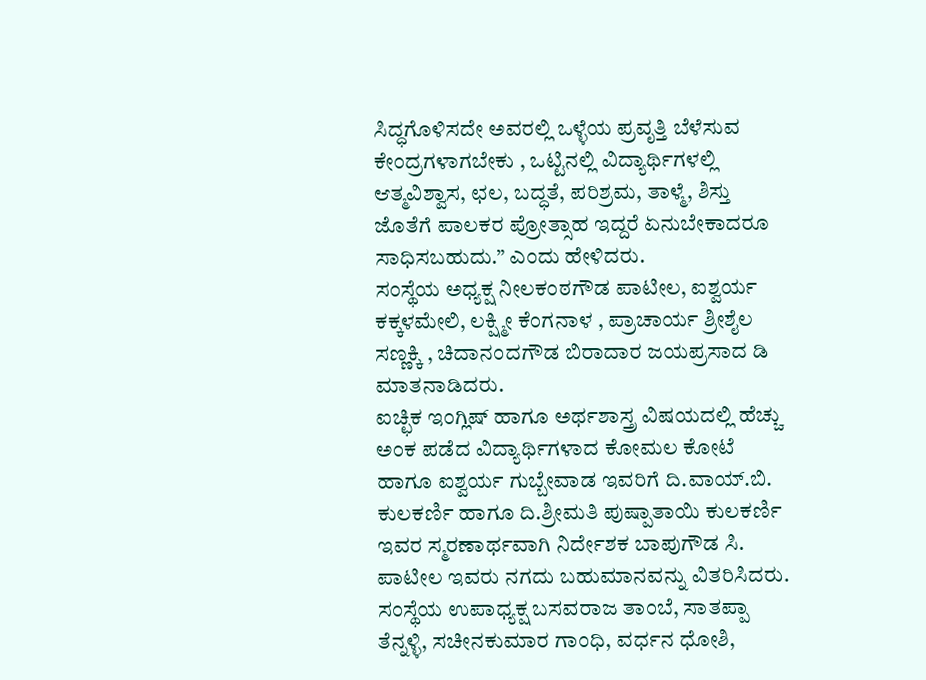ಸಿದ್ಧಗೊಳಿಸದೇ ಅವರಲ್ಲಿ ಒಳ್ಳೆಯ ಪ್ರವೃತ್ತಿ ಬೆಳೆಸುವ ಕೇಂದ್ರಗಳಾಗಬೇಕು , ಒಟ್ಟಿನಲ್ಲಿ ವಿದ್ಯಾರ್ಥಿಗಳಲ್ಲಿ ಆತ್ಮವಿಶ್ವಾಸ, ಛಲ, ಬದ್ಧತೆ, ಪರಿಶ್ರಮ, ತಾಳ್ಮೆ, ಶಿಸ್ತು ಜೊತೆಗೆ ಪಾಲಕರ ಪ್ರೋತ್ಸಾಹ ಇದ್ದರೆ ಏನುಬೇಕಾದರೂ ಸಾಧಿಸಬಹುದು.” ಎಂದು ಹೇಳಿದರು.
ಸಂಸ್ಥೆಯ ಅಧ್ಯಕ್ಷ ನೀಲಕಂಠಗೌಡ ಪಾಟೀಲ, ಐಶ್ವರ್ಯ ಕಕ್ಕಳಮೇಲಿ, ಲಕ್ಷ್ಮೀ ಕೆಂಗನಾಳ , ಪ್ರಾಚಾರ್ಯ ಶ್ರೀಶೈಲ ಸಣ್ಣಕ್ಕಿ , ಚಿದಾನಂದಗೌಡ ಬಿರಾದಾರ ಜಯಪ್ರಸಾದ ಡಿ ಮಾತನಾಡಿದರು.
ಐಚ್ಛಿಕ ಇಂಗ್ಲಿಷ್ ಹಾಗೂ ಅರ್ಥಶಾಸ್ತ್ರ ವಿಷಯದಲ್ಲಿ ಹೆಚ್ಚು ಅಂಕ ಪಡೆದ ವಿದ್ಯಾರ್ಥಿಗಳಾದ ಕೋಮಲ ಕೋಟೆ ಹಾಗೂ ಐಶ್ವರ್ಯ ಗುಬ್ಬೇವಾಡ ಇವರಿಗೆ ದಿ.ವಾಯ್.ಬಿ. ಕುಲಕರ್ಣಿ ಹಾಗೂ ದಿ.ಶ್ರೀಮತಿ ಪುಷ್ಪಾತಾಯಿ ಕುಲಕರ್ಣಿ ಇವರ ಸ್ಮರಣಾರ್ಥವಾಗಿ ನಿರ್ದೇಶಕ ಬಾಪುಗೌಡ ಸಿ. ಪಾಟೀಲ ಇವರು ನಗದು ಬಹುಮಾನವನ್ನು ವಿತರಿಸಿದರು.
ಸಂಸ್ಥೆಯ ಉಪಾಧ್ಯಕ್ಷ ಬಸವರಾಜ ತಾಂಬೆ, ಸಾತಪ್ಪಾ ತೆನ್ನಳ್ಳಿ, ಸಚೀನಕುಮಾರ ಗಾಂಧಿ, ವರ್ಧನ ಧೋಶಿ,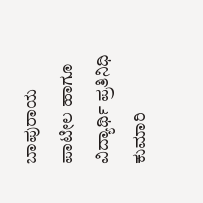ಬಾಪುರಾಯ ಪಾಟೀಲ ಹಾಗೂ ವಿದ್ಯಾರ್ಥಿ ಪ್ರತಿನಿಧಿ ಕುಮಾರಿ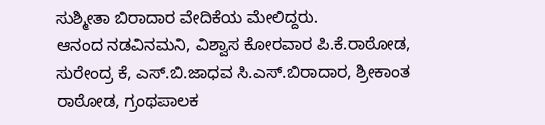ಸುಶ್ಮೀತಾ ಬಿರಾದಾರ ವೇದಿಕೆಯ ಮೇಲಿದ್ದರು.
ಆನಂದ ನಡವಿನಮನಿ, ವಿಶ್ವಾಸ ಕೋರವಾರ ಪಿ.ಕೆ.ರಾಠೋಡ, ಸುರೇಂದ್ರ ಕೆ, ಎಸ್.ಬಿ.ಜಾಧವ ಸಿ.ಎಸ್.ಬಿರಾದಾರ, ಶ್ರೀಕಾಂತ ರಾಠೋಡ, ಗ್ರಂಥಪಾಲಕ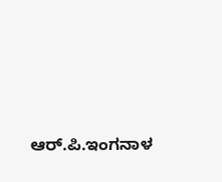ಆರ್.ಪಿ.ಇಂಗನಾಳ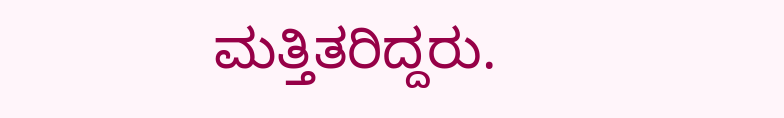ಮತ್ತಿತರಿದ್ದರು.